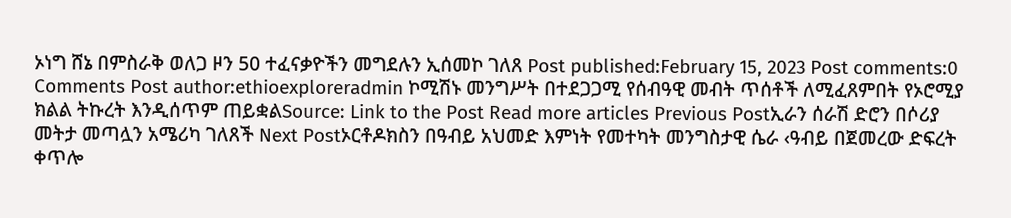ኦነግ ሸኔ በምስራቅ ወለጋ ዞን 50 ተፈናቃዮችን መግደሉን ኢሰመኮ ገለጸ Post published:February 15, 2023 Post comments:0 Comments Post author:ethioexploreradmin ኮሚሽኑ መንግሥት በተደጋጋሚ የሰብዓዊ መብት ጥሰቶች ለሚፈጸምበት የኦሮሚያ ክልል ትኩረት እንዲሰጥም ጠይቋልSource: Link to the Post Read more articles Previous Postኢራን ሰራሽ ድሮን በሶሪያ መትታ መጣሏን አሜሪካ ገለጸች Next Postኦርቶዶክስን በዓብይ አህመድ እምነት የመተካት መንግስታዊ ሴራ ‹ዓብይ በጀመረው ድፍረት ቀጥሎ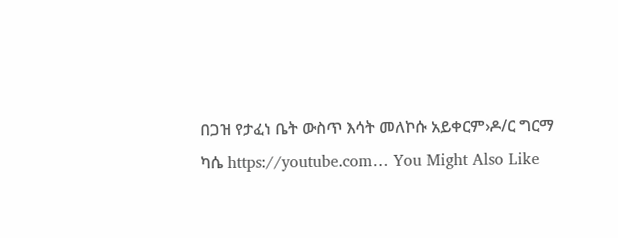በጋዝ የታፈነ ቤት ውስጥ እሳት መለኮሱ አይቀርም›ዶ/ር ግርማ ካሴ https://youtube.com… You Might Also Like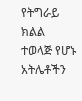የትግራይ ክልል ተወላጅ የሆኑ አትሌቶችን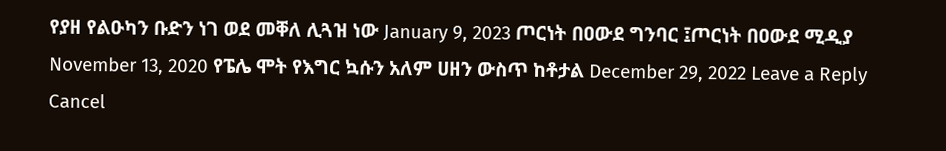የያዘ የልዑካን ቡድን ነገ ወደ መቐለ ሊጓዝ ነው January 9, 2023 ጦርነት በዐውደ ግንባር ፤ጦርነት በዐውደ ሚዲያ November 13, 2020 የፔሌ ሞት የእግር ኳሱን አለም ሀዘን ውስጥ ከቶታል December 29, 2022 Leave a Reply Cancel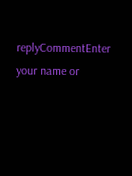replyCommentEnter your name or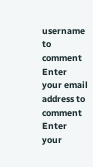username to comment Enter your email address to comment Enter your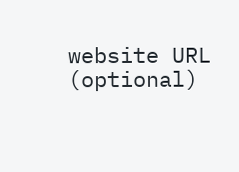website URL (optional)